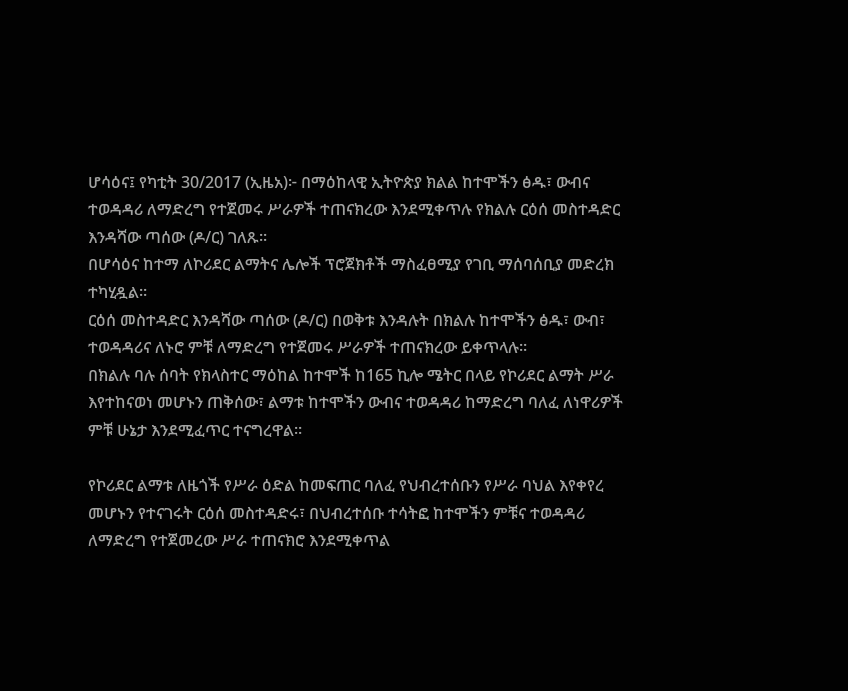ሆሳዕና፤ የካቲት 30/2017 (ኢዜአ)፦ በማዕከላዊ ኢትዮጵያ ክልል ከተሞችን ፅዱ፣ ውብና ተወዳዳሪ ለማድረግ የተጀመሩ ሥራዎች ተጠናክረው እንደሚቀጥሉ የክልሉ ርዕሰ መስተዳድር እንዳሻው ጣሰው (ዶ/ር) ገለጹ፡፡
በሆሳዕና ከተማ ለኮሪደር ልማትና ሌሎች ፕሮጀክቶች ማስፈፀሚያ የገቢ ማሰባሰቢያ መድረክ ተካሂዷል።
ርዕሰ መስተዳድር እንዳሻው ጣሰው (ዶ/ር) በወቅቱ እንዳሉት በክልሉ ከተሞችን ፅዱ፣ ውብ፣ ተወዳዳሪና ለኑሮ ምቹ ለማድረግ የተጀመሩ ሥራዎች ተጠናክረው ይቀጥላሉ።
በክልሉ ባሉ ሰባት የክላስተር ማዕከል ከተሞች ከ165 ኪሎ ሜትር በላይ የኮሪደር ልማት ሥራ እየተከናወነ መሆኑን ጠቅሰው፣ ልማቱ ከተሞችን ውብና ተወዳዳሪ ከማድረግ ባለፈ ለነዋሪዎች ምቹ ሁኔታ እንደሚፈጥር ተናግረዋል።

የኮሪደር ልማቱ ለዜጎች የሥራ ዕድል ከመፍጠር ባለፈ የህብረተሰቡን የሥራ ባህል እየቀየረ መሆኑን የተናገሩት ርዕሰ መስተዳድሩ፣ በህብረተሰቡ ተሳትፎ ከተሞችን ምቹና ተወዳዳሪ ለማድረግ የተጀመረው ሥራ ተጠናክሮ እንደሚቀጥል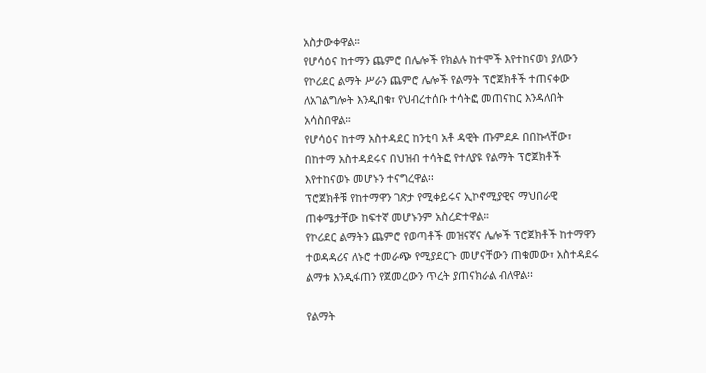አስታውቀዋል።
የሆሳዕና ከተማን ጨምሮ በሌሎች የክልሉ ከተሞች እየተከናወነ ያለውን የኮሪደር ልማት ሥራን ጨምሮ ሌሎች የልማት ፕሮጀክቶች ተጠናቀው ለአገልግሎት እንዲበቁ፣ የህብረተሰቡ ተሳትፎ መጠናከር እንዳለበት አሳስበዋል።
የሆሳዕና ከተማ አስተዳደር ከንቲባ አቶ ዳዊት ጡምደዶ በበኩላቸው፣ በከተማ አስተዳደሩና በህዝብ ተሳትፎ የተለያዩ የልማት ፕሮጀክቶች እየተከናወኑ መሆኑን ተናግረዋል፡፡
ፕሮጀክቶቹ የከተማዋን ገጽታ የሚቀይሩና ኢኮኖሚያዊና ማህበራዊ ጠቀሜታቸው ከፍተኛ መሆኑንም አስረድተዋል።
የኮሪደር ልማትን ጨምሮ የወጣቶች መዝናኛና ሌሎች ፕሮጀክቶች ከተማዋን ተወዳዳሪና ለኑሮ ተመራጭ የሚያደርጉ መሆናቸውን ጠቁመው፣ አስተዳደሩ ልማቱ እንዲፋጠን የጀመረውን ጥረት ያጠናክራል ብለዋል፡፡

የልማት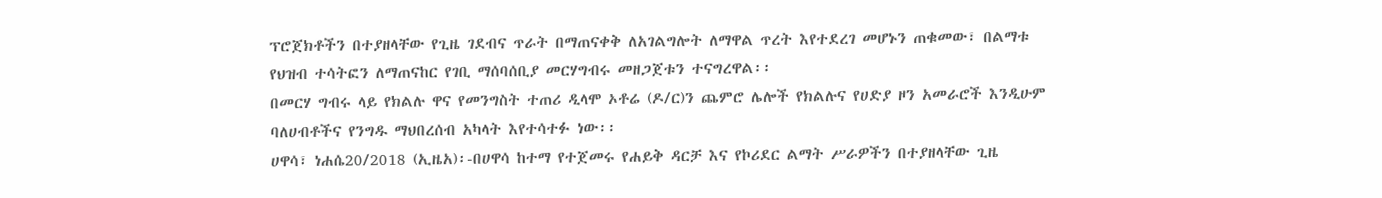ፕሮጀክቶችን በተያዘላቸው የጊዜ ገደብና ጥራት በማጠናቀቅ ለአገልግሎት ለማዋል ጥረት እየተደረገ መሆኑን ጠቁመው፣ በልማቱ የህዝብ ተሳትፎን ለማጠናከር የገቢ ማሰባሰቢያ መርሃግብሩ መዘጋጀቱን ተናግረዋል፡፡
በመርሃ ግብሩ ላይ የክልሉ ዋና የመንግስት ተጠሪ ዲላሞ ኦቶሬ (ዶ/ር)ን ጨምሮ ሌሎች የክልሉና የሀድያ ዞን አመራሮች እንዲሁም ባለሀብቶችና የንግዱ ማህበረሰብ አካላት እየተሳተፉ ነው፡፡
ሀዋሳ፣ ነሐሴ20/2018 (ኢዜአ)፡-በሀዋሳ ከተማ የተጀመሩ የሐይቅ ዳርቻ እና የኮሪደር ልማት ሥራዎችን በተያዘላቸው ጊዜ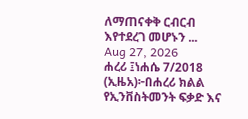ለማጠናቀቅ ርብርብ እየተደረገ መሆኑን ...
Aug 27, 2026
ሐረሪ ፤ነሐሴ 7/2018 (ኢዜአ)፦በሐረሪ ክልል የኢንቨስትመንት ፍቃድ እና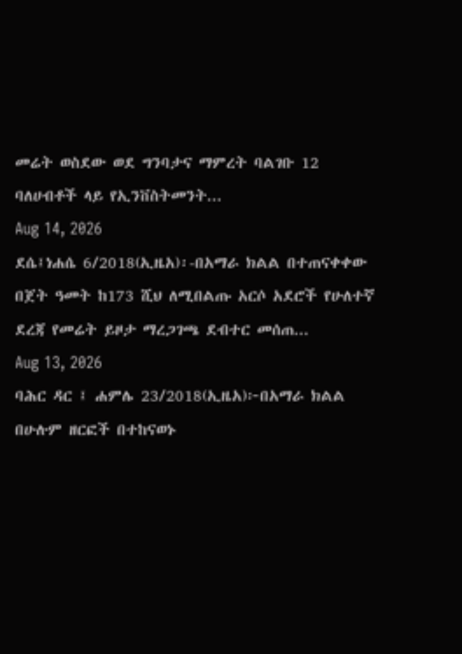መሬት ወስደው ወደ ግንባታና ማምረት ባልገቡ 12 ባለሀብቶች ላይ የኢንቨስትመንት...
Aug 14, 2026
ደሴ፤ነሐሴ 6/2018(ኢዜአ)፡-በአማራ ክልል በተጠናቀቀው በጀት ዓመት ከ173 ሺህ ለሚበልጡ አርሶ አደሮች የሁለተኛ ደረጃ የመሬት ይዞታ ማረጋገጫ ደብተር መሰጠ...
Aug 13, 2026
ባሕር ዳር ፤ ሐምሌ 23/2018(ኢዜአ)፦በአማራ ክልል በሁሉም ዘርፎች በተከናወኑ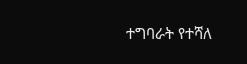ተግባራት የተሻለ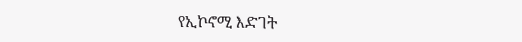የኢኮኖሚ እድገት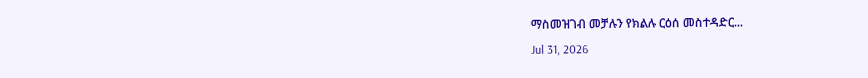ማስመዝገብ መቻሉን የክልሉ ርዕሰ መስተዳድር...
Jul 31, 2026